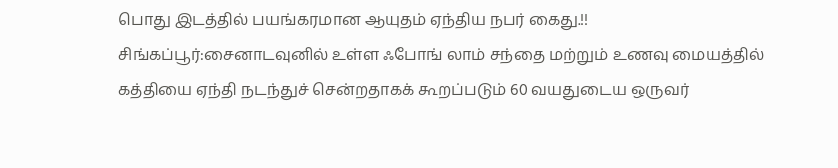பொது இடத்தில் பயங்கரமான ஆயுதம் ஏந்திய நபர் கைது.!!
சிங்கப்பூர்:சைனாடவுனில் உள்ள ஃபோங் லாம் சந்தை மற்றும் உணவு மையத்தில் கத்தியை ஏந்தி நடந்துச் சென்றதாகக் கூறப்படும் 60 வயதுடைய ஒருவர்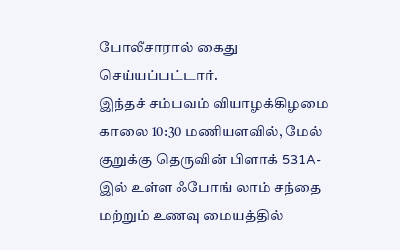போலீசாரால் கைது செய்யப்பட்டார்.
இந்தச் சம்பவம் வியாழக்கிழமை காலை 10:30 மணியளவில், மேல் குறுக்கு தெருவின் பிளாக் 531A-இல் உள்ள ஃபோங் லாம் சந்தை மற்றும் உணவு மையத்தில்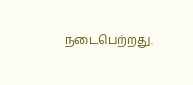நடைபெற்றது.